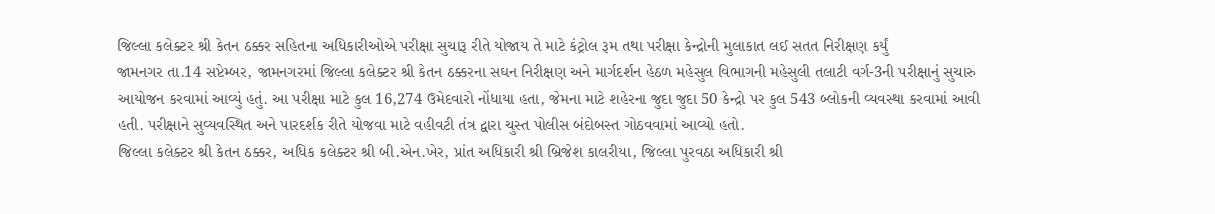જિલ્લા કલેક્ટર શ્રી કેતન ઠક્કર સહિતના અધિકારીઓએ પરીક્ષા સુચારૂ રીતે યોજાય તે માટે કંટ્રોલ રૂમ તથા પરીક્ષા કેન્દ્રોની મુલાકાત લઈ સતત નિરીક્ષણ કર્યું
જામનગર તા.14 સપ્ટેમ્બર, જામનગરમાં જિલ્લા કલેક્ટર શ્રી કેતન ઠક્કરના સઘન નિરીક્ષણ અને માર્ગદર્શન હેઠળ મહેસુલ વિભાગની મહેસુલી તલાટી વર્ગ-3ની પરીક્ષાનું સુચારુ આયોજન કરવામાં આવ્યું હતું. આ પરીક્ષા માટે કુલ 16,274 ઉમેદવારો નોંધાયા હતા, જેમના માટે શહેરના જુદા જુદા 50 કેન્દ્રો પર કુલ 543 બ્લોકની વ્યવસ્થા કરવામાં આવી હતી. પરીક્ષાને સુવ્યવસ્થિત અને પારદર્શક રીતે યોજવા માટે વહીવટી તંત્ર દ્વારા ચુસ્ત પોલીસ બંદોબસ્ત ગોઠવવામાં આવ્યો હતો.
જિલ્લા કલેક્ટર શ્રી કેતન ઠક્કર, અધિક કલેક્ટર શ્રી બી.એન.ખેર, પ્રાંત અધિકારી શ્રી બ્રિજેશ કાલરીયા, જિલ્લા પુરવઠા અધિકારી શ્રી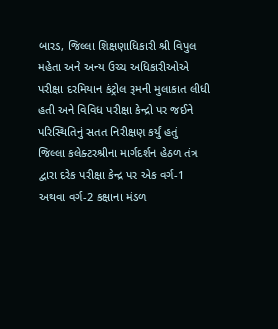બારડ, જિલ્લા શિક્ષણાધિકારી શ્રી વિપુલ મહેતા અને અન્ય ઉચ્ચ અધિકારીઓએ પરીક્ષા દરમિયાન કંટ્રોલ રૂમની મુલાકાત લીધી હતી અને વિવિધ પરીક્ષા કેન્દ્રો પર જઈને પરિસ્થિતિનું સતત નિરીક્ષણ કર્યું હતું
જિલ્લા કલેક્ટરશ્રીના માર્ગદર્શન હેઠળ તંત્ર દ્વારા દરેક પરીક્ષા કેન્દ્ર પર એક વર્ગ-1 અથવા વર્ગ-2 કક્ષાના મંડળ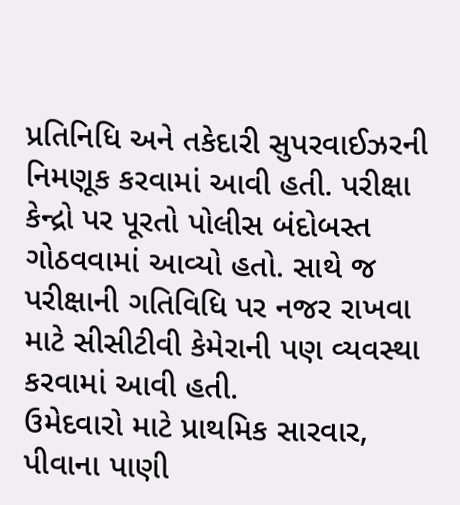પ્રતિનિધિ અને તકેદારી સુપરવાઈઝરની નિમણૂક કરવામાં આવી હતી. પરીક્ષા કેન્દ્રો પર પૂરતો પોલીસ બંદોબસ્ત ગોઠવવામાં આવ્યો હતો. સાથે જ પરીક્ષાની ગતિવિધિ પર નજર રાખવા માટે સીસીટીવી કેમેરાની પણ વ્યવસ્થા કરવામાં આવી હતી.
ઉમેદવારો માટે પ્રાથમિક સારવાર, પીવાના પાણી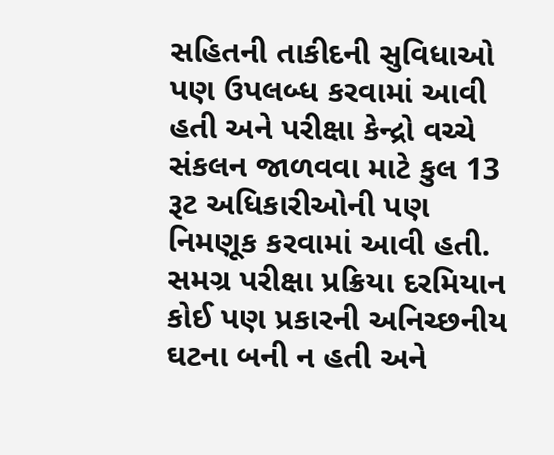સહિતની તાકીદની સુવિધાઓ પણ ઉપલબ્ધ કરવામાં આવી હતી અને પરીક્ષા કેન્દ્રો વચ્ચે સંકલન જાળવવા માટે કુલ 13 રૂટ અધિકારીઓની પણ નિમણૂક કરવામાં આવી હતી. સમગ્ર પરીક્ષા પ્રક્રિયા દરમિયાન કોઈ પણ પ્રકારની અનિચ્છનીય ઘટના બની ન હતી અને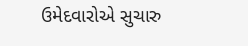ઉમેદવારોએ સુચારુ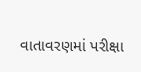વાતાવરણમાં પરીક્ષા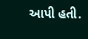આપી હતી.